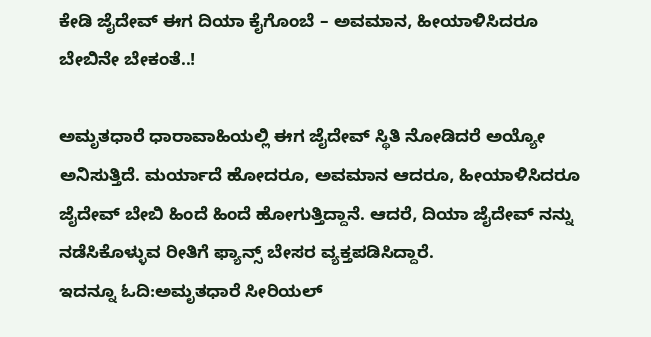ಕೇಡಿ ಜೈದೇವ್ ಈಗ ದಿಯಾ ಕೈಗೊಂಬೆ – ಅವಮಾನ, ಹೀಯಾಳಿಸಿದರೂ ಬೇಬಿನೇ ಬೇಕಂತೆ..!

ಅಮೃತಧಾರೆ ಧಾರಾವಾಹಿಯಲ್ಲಿ ಈಗ ಜೈದೇವ್ ಸ್ಥಿತಿ ನೋಡಿದರೆ ಅಯ್ಯೋ ಅನಿಸುತ್ತಿದೆ. ಮರ್ಯಾದೆ ಹೋದರೂ, ಅವಮಾನ ಆದರೂ, ಹೀಯಾಳಿಸಿದರೂ ಜೈದೇವ್ ಬೇಬಿ ಹಿಂದೆ ಹಿಂದೆ ಹೋಗುತ್ತಿದ್ದಾನೆ. ಆದರೆ, ದಿಯಾ ಜೈದೇವ್ ನನ್ನು ನಡೆಸಿಕೊಳ್ಳುವ ರೀತಿಗೆ ಫ್ಯಾನ್ಸ್ ಬೇಸರ ವ್ಯಕ್ತಪಡಿಸಿದ್ದಾರೆ.
ಇದನ್ನೂ ಓದಿ:ಅಮೃತಧಾರೆ ಸೀರಿಯಲ್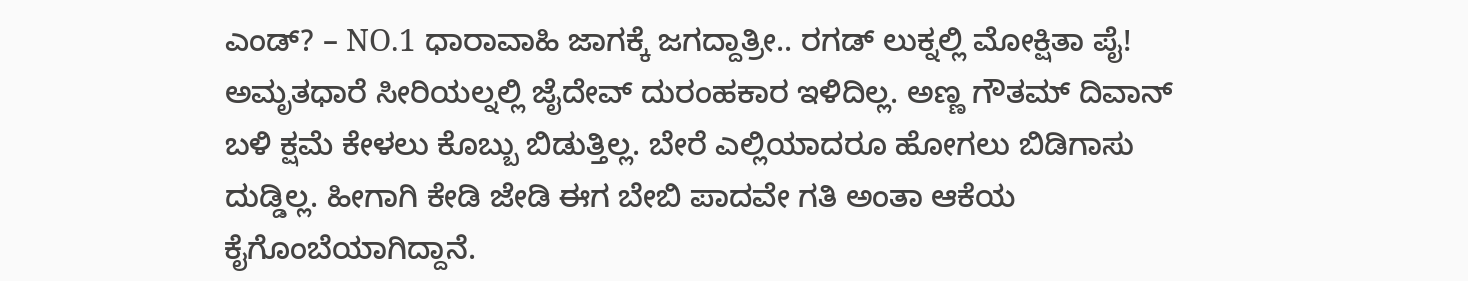ಎಂಡ್? – NO.1 ಧಾರಾವಾಹಿ ಜಾಗಕ್ಕೆ ಜಗದ್ದಾತ್ರೀ.. ರಗಡ್ ಲುಕ್ನಲ್ಲಿ ಮೋಕ್ಷಿತಾ ಪೈ!
ಅಮೃತಧಾರೆ ಸೀರಿಯಲ್ನಲ್ಲಿ ಜೈದೇವ್ ದುರಂಹಕಾರ ಇಳಿದಿಲ್ಲ. ಅಣ್ಣ ಗೌತಮ್ ದಿವಾನ್ ಬಳಿ ಕ್ಷಮೆ ಕೇಳಲು ಕೊಬ್ಬು ಬಿಡುತ್ತಿಲ್ಲ. ಬೇರೆ ಎಲ್ಲಿಯಾದರೂ ಹೋಗಲು ಬಿಡಿಗಾಸು ದುಡ್ಡಿಲ್ಲ. ಹೀಗಾಗಿ ಕೇಡಿ ಜೇಡಿ ಈಗ ಬೇಬಿ ಪಾದವೇ ಗತಿ ಅಂತಾ ಆಕೆಯ ಕೈಗೊಂಬೆಯಾಗಿದ್ದಾನೆ.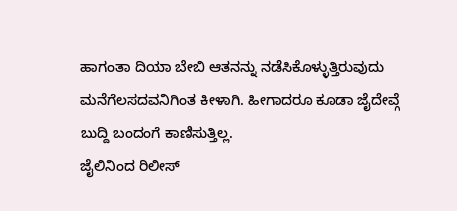ಹಾಗಂತಾ ದಿಯಾ ಬೇಬಿ ಆತನನ್ನು ನಡೆಸಿಕೊಳ್ಳುತ್ತಿರುವುದು ಮನೆಗೆಲಸದವನಿಗಿಂತ ಕೀಳಾಗಿ. ಹೀಗಾದರೂ ಕೂಡಾ ಜೈದೇವ್ಗೆ ಬುದ್ದಿ ಬಂದಂಗೆ ಕಾಣಿಸುತ್ತಿಲ್ಲ.
ಜೈಲಿನಿಂದ ರಿಲೀಸ್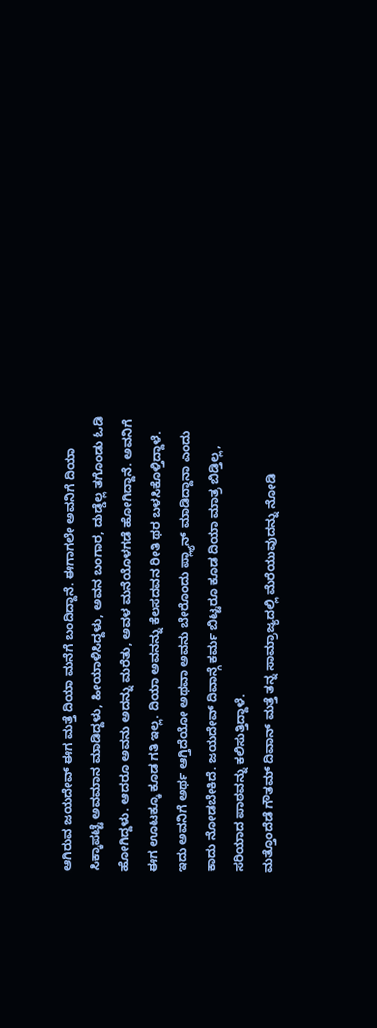ಆಗಿರುವ ಜಯದೇವ್ ಈಗ ಮತ್ತೆ ದಿಯಾ ಮನೆಗೆ ಬಂದಿದ್ದಾನೆ. ಈಗಾಗಲೇ ಅವನಿಗೆ ದಿಯಾ ಸಿಕ್ಕಾಪಟ್ಟೆ ಅವಮಾನ ಮಾಡಿದ್ದಳು, ಹೀಯಾಳಿಸಿದ್ದಳು, ಅವನ ಬಂಗಾರ, ದುಡ್ಡೆಲ್ಲ ತಗೊಂಡು ಓಡಿ ಹೋಗಿದ್ದಳು. ಆದರೂ ಅವನು ಅದನ್ನು ಮರೆತು, ಅವಳ ಮನೆಯೊಳಗಡೆ ಹೋಗಿದ್ದಾನೆ. ಅವನಿಗೆ ಈಗ ಊಟಕ್ಕೂ ಕೂಡ ಗತಿ ಇಲ್ಲ. ದಿಯಾ ಅವನನ್ನು ಕೆಲಸದವನ ರೀತಿ ಥರ ಬಳಸಿಕೊಳ್ತಿದ್ದಾಳೆ. ಇದು ಅವನಿಗೆ ಅರ್ಥ ಆಗ್ತಿದೆಯೋ ಅಥವಾ ಅವನು ಬೇರೊಂದು ಪ್ಲ್ಯಾನ್ ಮಾಡಿದ್ದಾನಾ ಎಂದು ಕಾದು ನೋಡಬೇಕಿದೆ. ಜಯದೇವ್ ದಿವಾನ್ಗೆ ಕರ್ಮ ಬಿಟ್ಟರೂ ಕೂಡ ದಿಯಾ ಮಾತ್ರ ಬಿಡ್ತಿಲ್ಲ, ಸರಿಯಾದ ಪಾಠವನ್ನು ಕಲಿಸುತ್ತಿದ್ದಾಳೆ.
ಮತ್ತೊಂದೆಡೆ ಗೌತಮ್ ದಿವಾನ್ ಮತ್ತೆ ತನ್ನ ಸಾಮ್ರಾಜ್ಯದಲ್ಲಿ ಮೆರೆಯುವುದನ್ನು ನೋಡಿ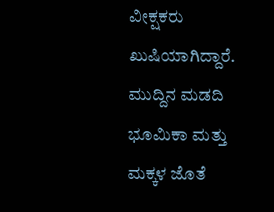ವೀಕ್ಷಕರು ಖುಷಿಯಾಗಿದ್ದಾರೆ. ಮುದ್ದಿನ ಮಡದಿ ಭೂಮಿಕಾ ಮತ್ತು ಮಕ್ಕಳ ಜೊತೆ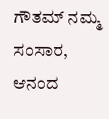ಗೌತಮ್ ನಮ್ಮ ಸಂಸಾರ, ಆನಂದ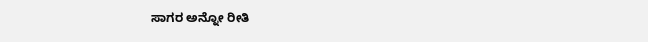ಸಾಗರ ಅನ್ನೋ ರೀತಿ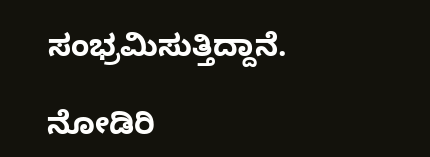ಸಂಭ್ರಮಿಸುತ್ತಿದ್ದಾನೆ.

ನೋಡಿರಿ